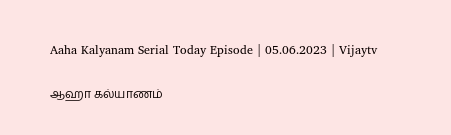Aaha Kalyanam Serial Today Episode | 05.06.2023 | Vijaytv

ஆஹா கல்யாணம்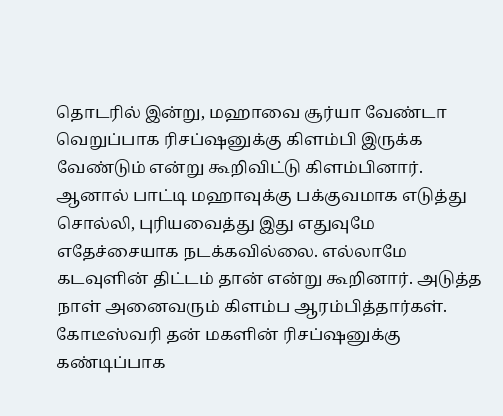தொடரில் இன்று, மஹாவை சூர்யா வேண்டா வெறுப்பாக ரிசப்ஷனுக்கு கிளம்பி இருக்க வேண்டும் என்று கூறிவிட்டு கிளம்பினார். ஆனால் பாட்டி மஹாவுக்கு பக்குவமாக எடுத்து சொல்லி, புரியவைத்து இது எதுவுமே எதேச்சையாக நடக்கவில்லை. எல்லாமே கடவுளின் திட்டம் தான் என்று கூறினார். அடுத்த நாள் அனைவரும் கிளம்ப ஆரம்பித்தார்கள். கோடீஸ்வரி தன் மகளின் ரிசப்ஷனுக்கு கண்டிப்பாக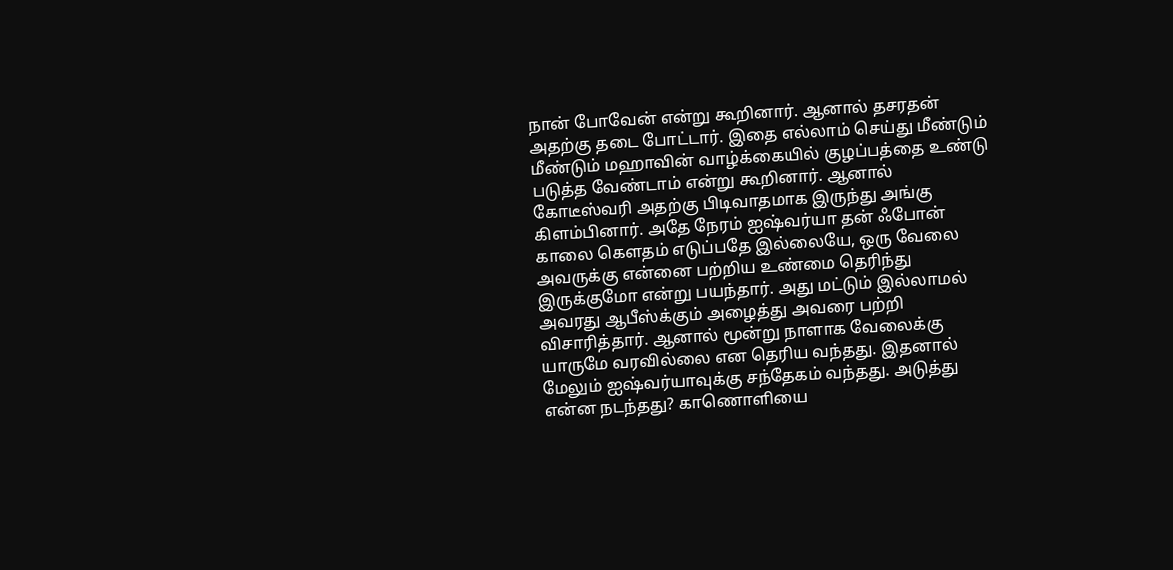நான் போவேன் என்று கூறினார். ஆனால் தசரதன் அதற்கு தடை போட்டார். இதை எல்லாம் செய்து மீண்டும் மீண்டும் மஹாவின் வாழ்க்கையில் குழப்பத்தை உண்டு படுத்த வேண்டாம் என்று கூறினார். ஆனால் கோடீஸ்வரி அதற்கு பிடிவாதமாக இருந்து அங்கு கிளம்பினார். அதே நேரம் ஐஷ்வர்யா தன் ஃபோன் காலை கௌதம் எடுப்பதே இல்லையே, ஒரு வேலை அவருக்கு என்னை பற்றிய உண்மை தெரிந்து இருக்குமோ என்று பயந்தார். அது மட்டும் இல்லாமல் அவரது ஆபீஸ்க்கும் அழைத்து அவரை பற்றி விசாரித்தார். ஆனால் மூன்று நாளாக வேலைக்கு யாருமே வரவில்லை என தெரிய வந்தது. இதனால் மேலும் ஐஷ்வர்யாவுக்கு சந்தேகம் வந்தது. அடுத்து என்ன நடந்தது? காணொளியை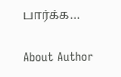பார்க்க…

About Author